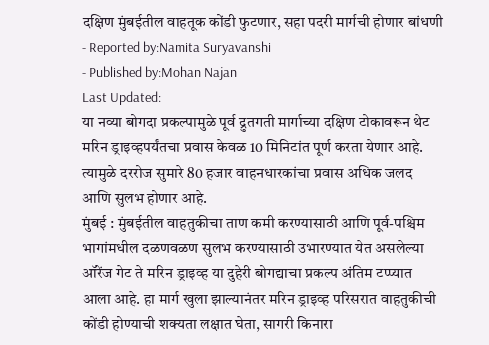दक्षिण मुंबईतील वाहतूक कोंडी फुटणार, सहा पदरी मार्गची होणार बांधणी
- Reported by:Namita Suryavanshi
- Published by:Mohan Najan
Last Updated:
या नव्या बोगदा प्रकल्पामुळे पूर्व द्रुतगती मार्गाच्या दक्षिण टोकावरून थेट मरिन ड्राइव्हपर्यंतचा प्रवास केवळ 10 मिनिटांत पूर्ण करता येणार आहे. त्यामुळे दररोज सुमारे 80 हजार वाहनधारकांचा प्रवास अधिक जलद आणि सुलभ होणार आहे.
मुंबई : मुंबईतील वाहतुकीचा ताण कमी करण्यासाठी आणि पूर्व-पश्चिम भागांमधील दळणवळण सुलभ करण्यासाठी उभारण्यात येत असलेल्या ऑरेंज गेट ते मरिन ड्राइव्ह या दुहेरी बोगद्याचा प्रकल्प अंतिम टप्प्यात आला आहे. हा मार्ग खुला झाल्यानंतर मरिन ड्राइव्ह परिसरात वाहतुकीची कोंडी होण्याची शक्यता लक्षात घेता, सागरी किनारा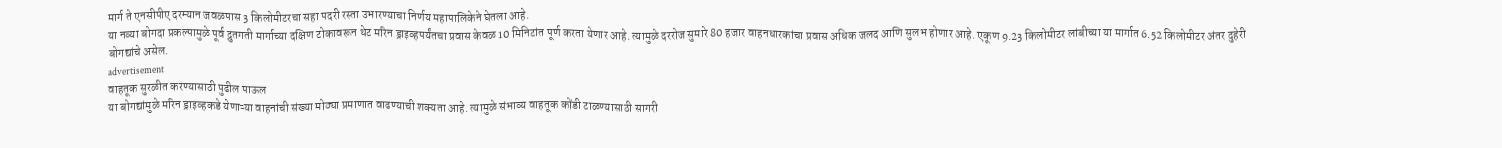मार्ग ते एनसीपीए दरम्यान जवळपास 3 किलोमीटरचा सहा पदरी रस्ता उभारण्याचा निर्णय महापालिकेने घेतला आहे.
या नव्या बोगदा प्रकल्पामुळे पूर्व द्रुतगती मार्गाच्या दक्षिण टोकावरून थेट मरिन ड्राइव्हपर्यंतचा प्रवास केवळ 10 मिनिटांत पूर्ण करता येणार आहे. त्यामुळे दररोज सुमारे 80 हजार वाहनधारकांचा प्रवास अधिक जलद आणि सुलभ होणार आहे. एकूण 9.23 किलोमीटर लांबीच्या या मार्गात 6.52 किलोमीटर अंतर दुहेरी बोगद्यांचे असेल.
advertisement
वाहतूक सुरळीत करण्यासाठी पुढील पाऊल
या बोगद्यांमुळे मरिन ड्राइव्हकडे येणाऱ्या वाहनांची संख्या मोठ्या प्रमाणात वाढण्याची शक्यता आहे. त्यामुळे संभाव्य वाहतूक कोंडी टाळण्यासाठी सागरी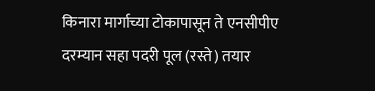किनारा मार्गाच्या टोकापासून ते एनसीपीए दरम्यान सहा पदरी पूल (रस्ते) तयार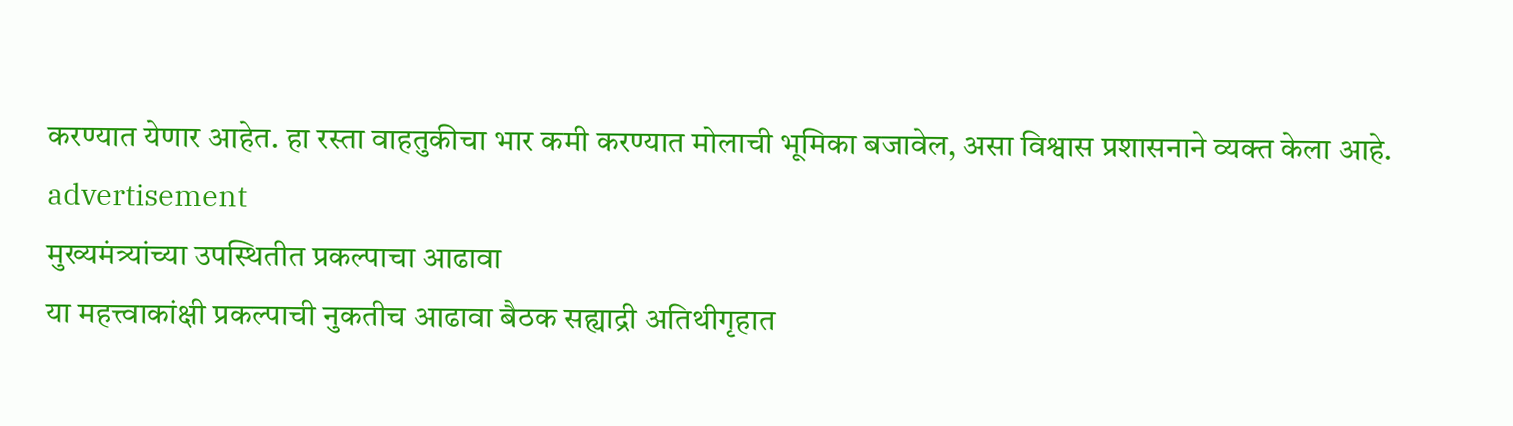करण्यात येणार आहेत. हा रस्ता वाहतुकीचा भार कमी करण्यात मोलाची भूमिका बजावेल, असा विश्वास प्रशासनाने व्यक्त केला आहे.
advertisement
मुख्यमंत्र्यांच्या उपस्थितीत प्रकल्पाचा आढावा
या महत्त्वाकांक्षी प्रकल्पाची नुकतीच आढावा बैठक सह्याद्री अतिथीगृहात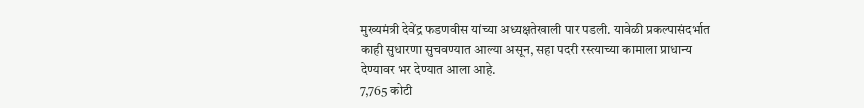मुख्यमंत्री देवेंद्र फडणवीस यांच्या अध्यक्षतेखाली पार पडली. यावेळी प्रकल्पासंदर्भात काही सुधारणा सुचवण्यात आल्या असून, सहा पदरी रस्त्याच्या कामाला प्राधान्य देण्यावर भर देण्यात आला आहे.
7,765 कोटी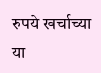रुपये खर्चाच्या या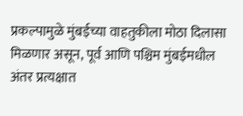प्रकल्पामुळे मुंबईच्या वाहतुकीला मोठा दिलासा मिळणार असून, पूर्व आणि पश्चिम मुंबईमधील अंतर प्रत्यक्षात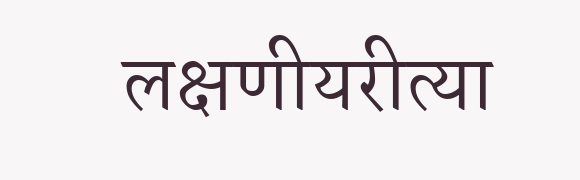लक्षणीयरीत्या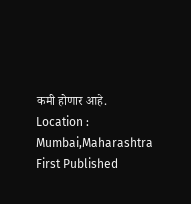कमी होणार आहे.
Location :
Mumbai,Maharashtra
First Published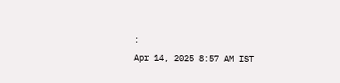:
Apr 14, 2025 8:57 AM IST